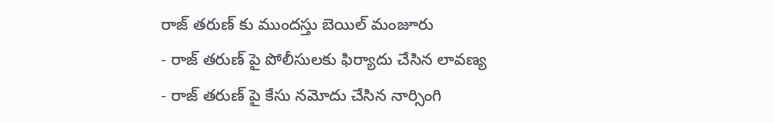రాజ్ తరుణ్ కు ముందస్తు బెయిల్ మంజూరు
- రాజ్ తరుణ్ పై పోలీసులకు ఫిర్యాదు చేసిన లావణ్య
- రాజ్ తరుణ్ పై కేసు నమోదు చేసిన నార్సింగి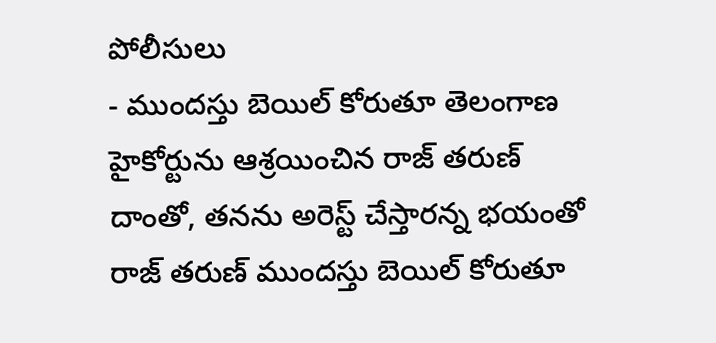పోలీసులు
- ముందస్తు బెయిల్ కోరుతూ తెలంగాణ హైకోర్టును ఆశ్రయించిన రాజ్ తరుణ్
దాంతో, తనను అరెస్ట్ చేస్తారన్న భయంతో రాజ్ తరుణ్ ముందస్తు బెయిల్ కోరుతూ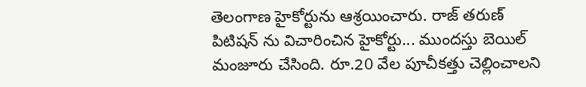తెలంగాణ హైకోర్టును ఆశ్రయించారు. రాజ్ తరుణ్ పిటిషన్ ను విచారించిన హైకోర్టు... ముందస్తు బెయిల్ మంజూరు చేసింది. రూ.20 వేల పూచీకత్తు చెల్లించాలని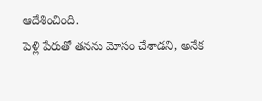ఆదేశించింది.
పెళ్లి పేరుతో తనను మోసం చేశాడని, అనేక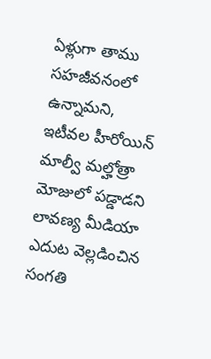ఏళ్లుగా తాము సహజీవనంలో ఉన్నామని, ఇటీవల హీరోయిన్ మాల్వీ మల్హోత్రా మోజులో పడ్డాడని లావణ్య మీడియా ఎదుట వెల్లడించిన సంగతి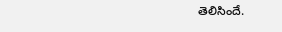తెలిసిందే.